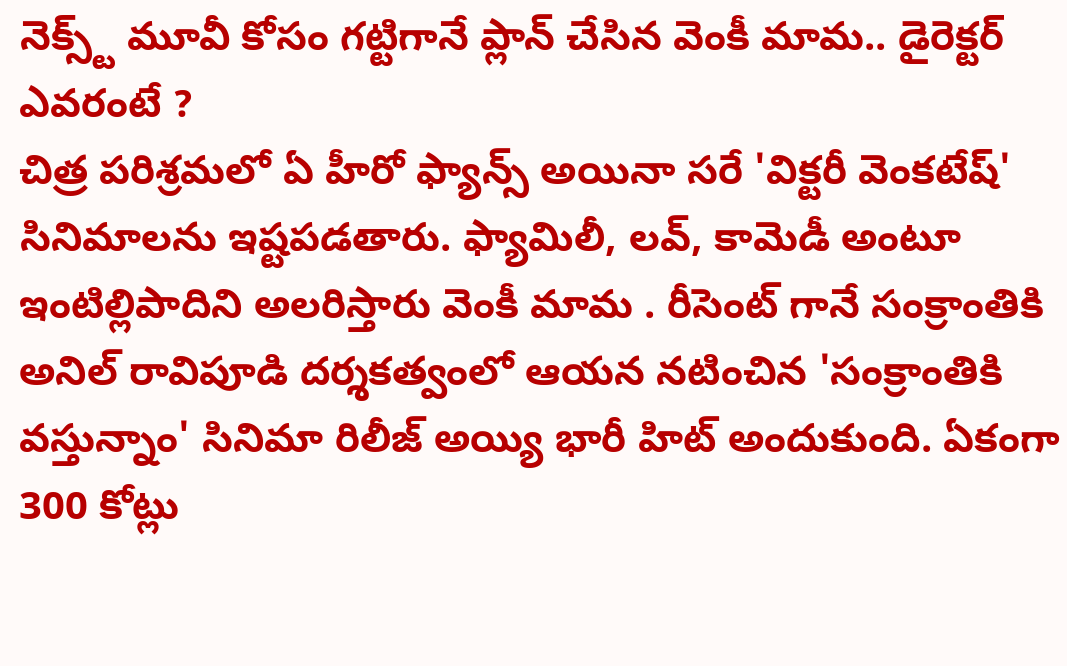నెక్స్ట్ మూవీ కోసం గట్టిగానే ప్లాన్ చేసిన వెంకీ మామ.. డైరెక్టర్ ఎవరంటే ?
చిత్ర పరిశ్రమలో ఏ హీరో ఫ్యాన్స్ అయినా సరే 'విక్టరీ వెంకటేష్' సినిమాలను ఇష్టపడతారు. ఫ్యామిలీ, లవ్, కామెడీ అంటూ ఇంటిల్లిపాదిని అలరిస్తారు వెంకీ మామ . రీసెంట్ గానే సంక్రాంతికి అనిల్ రావిపూడి దర్శకత్వంలో ఆయన నటించిన 'సంక్రాంతికి వస్తున్నాం' సినిమా రిలీజ్ అయ్యి భారీ హిట్ అందుకుంది. ఏకంగా 300 కోట్లు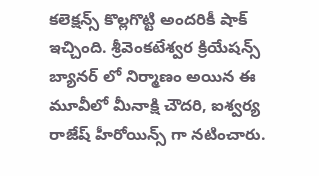కలెక్షన్స్ కొల్లగొట్టి అందరికీ షాక్ ఇచ్చింది. శ్రీవెంకటేశ్వర క్రియేషన్స్ బ్యానర్ లో నిర్మాణం అయిన ఈ మూవీలో మీనాక్షి చౌదరి, ఐశ్వర్య రాజేష్ హీరోయిన్స్ గా నటించారు.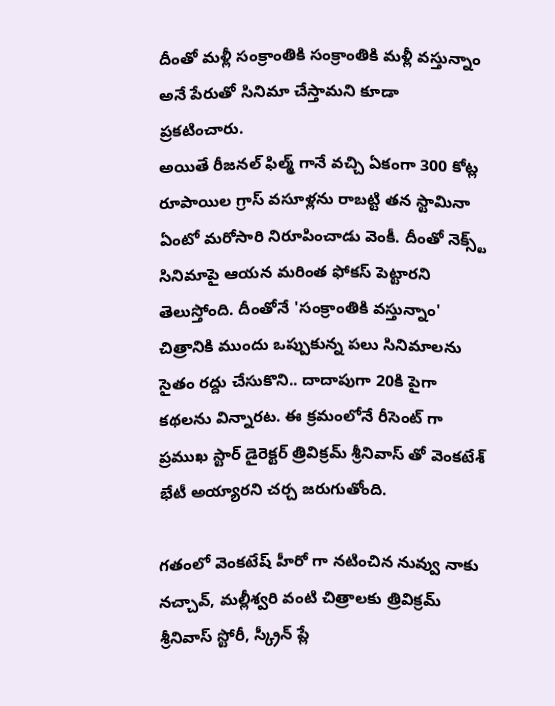దీంతో మళ్లీ సంక్రాంతికి సంక్రాంతికి మళ్లీ వస్తున్నాం అనే పేరుతో సినిమా చేస్తామని కూడా ప్రకటించారు.
అయితే రీజనల్ ఫిల్మ్ గానే వచ్చి ఏకంగా 300 కోట్ల రూపాయిల గ్రాస్ వసూళ్లను రాబట్టి తన స్టామినా ఏంటో మరోసారి నిరూపించాడు వెంకీ. దీంతో నెక్స్ట్ సినిమాపై ఆయన మరింత ఫోకస్ పెట్టారని తెలుస్తోంది. దీంతోనే 'సంక్రాంతికి వస్తున్నాం' చిత్రానికి ముందు ఒప్పుకున్న పలు సినిమాలను సైతం రద్దు చేసుకొని.. దాదాపుగా 20కి పైగా కథలను విన్నారట. ఈ క్రమంలోనే రీసెంట్ గా ప్రముఖ స్టార్ డైరెక్టర్ త్రివిక్రమ్ శ్రీనివాస్ తో వెంకటేశ్ భేటీ అయ్యారని చర్చ జరుగుతోంది.

గతంలో వెంకటేష్ హీరో గా నటించిన నువ్వు నాకు నచ్చావ్, మల్లీశ్వరి వంటి చిత్రాలకు త్రివిక్రమ్ శ్రీనివాస్ స్టోరీ, స్క్రీన్ ప్లే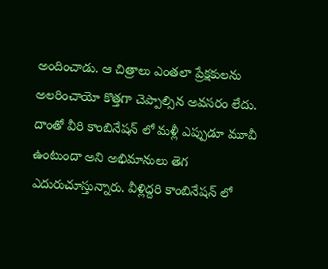అందించాడు. ఆ చిత్రాలు ఎంతలా ప్రేక్షకులను అలరించాయో కొత్తగా చెప్పాల్సిన అవసరం లేదు. దాంతో వీరి కాంబినేషన్ లో మళ్లీ ఎప్పుడూ మూవీ ఉంటుందా అని అభిమానులు తెగ ఎదురుచూస్తున్నారు. వీళ్లిద్దరి కాంబినేషన్ లో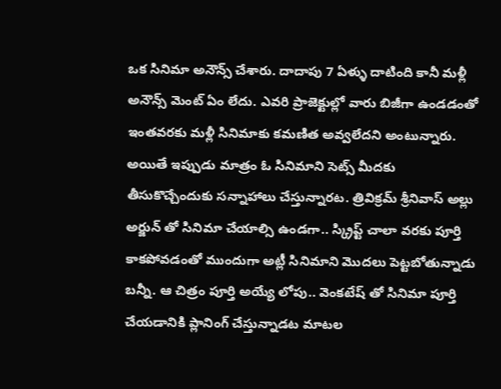ఒక సినిమా అనౌన్స్ చేశారు. దాదాపు 7 ఏళ్ళు దాటింది కానీ మళ్లీ అనౌన్స్ మెంట్ ఏం లేదు. ఎవరి ప్రాజెక్టుల్లో వారు బిజీగా ఉండడంతో ఇంతవరకు మళ్లీ సినిమాకు కమణిత అవ్వలేదని అంటున్నారు.
అయితే ఇప్పుడు మాత్రం ఓ సినిమాని సెట్స్ మీదకు తీసుకొచ్చేందుకు సన్నాహాలు చేస్తున్నారట. త్రివిక్రమ్ శ్రీనివాస్ అల్లు అర్జున్ తో సినిమా చేయాల్సి ఉండగా.. స్క్రిప్ట్ చాలా వరకు పూర్తి కాకపోవడంతో ముందుగా అట్లీ సినిమాని మొదలు పెట్టబోతున్నాడు బన్నీ. ఆ చిత్రం పూర్తి అయ్యే లోపు.. వెంకటేష్ తో సినిమా పూర్తి చేయడానికి ప్లానింగ్ చేస్తున్నాడట మాటల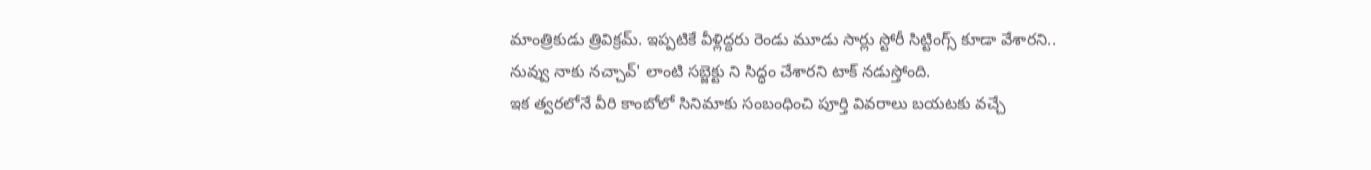మాంత్రికుడు త్రివిక్రమ్. ఇప్పటికే వీళ్లిద్దరు రెండు మూడు సార్లు స్టోరీ సిట్టింగ్స్ కూడా వేశారని.. నువ్వు నాకు నచ్చావ్' లాంటి సబ్జెక్టు ని సిద్ధం చేశారని టాక్ నడుస్తోంది.
ఇక త్వరలోనే వీరి కాంబోలో సినిమాకు సంబంధించి పూర్తి వివరాలు బయటకు వచ్చే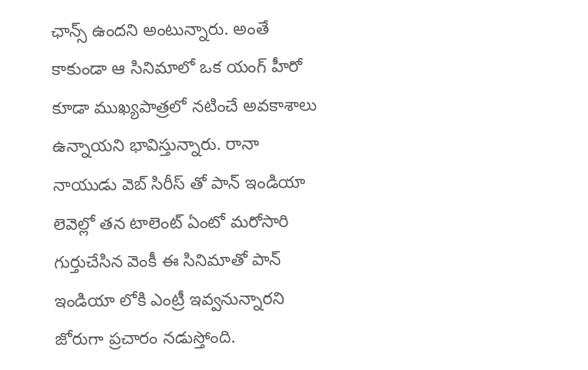ఛాన్స్ ఉందని అంటున్నారు. అంతే కాకుండా ఆ సినిమాలో ఒక యంగ్ హీరో కూడా ముఖ్యపాత్రలో నటించే అవకాశాలు ఉన్నాయని భావిస్తున్నారు. రానా నాయుడు వెబ్ సిరీస్ తో పాన్ ఇండియా లెవెల్లో తన టాలెంట్ ఏంటో మరోసారి గుర్తుచేసిన వెంకీ ఈ సినిమాతో పాన్ ఇండియా లోకి ఎంట్రీ ఇవ్వనున్నారని జోరుగా ప్రచారం నడుస్తోంది.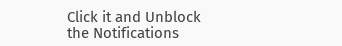Click it and Unblock the Notifications